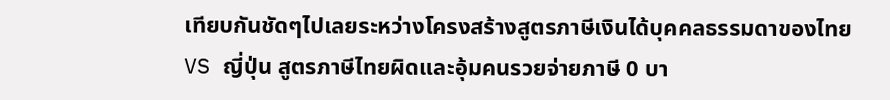เทียบกันชัดๆไปเลยระหว่างโครงสร้างสูตรภาษีเงินได้บุคคลธรรมดาของไทย VS ญี่ปุ่น สูตรภาษีไทยผิดและอุ้มคนรวยจ่ายภาษี 0 บา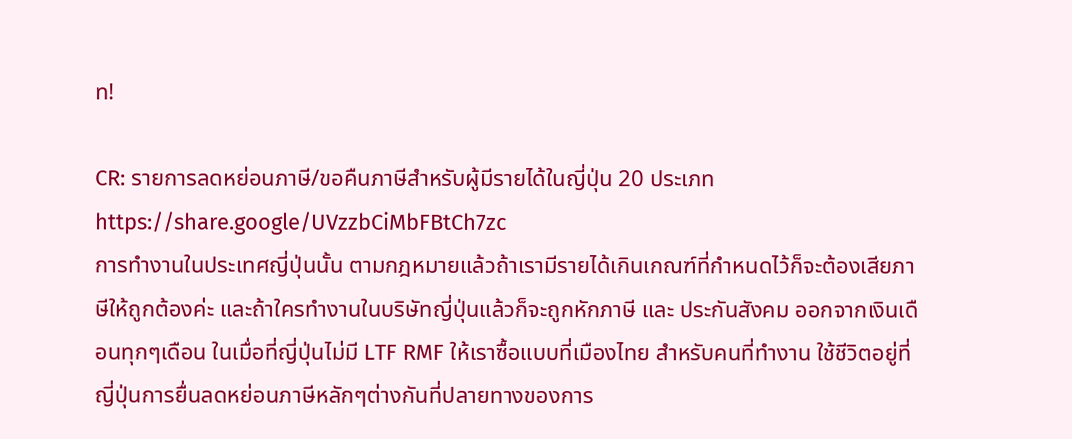ท!

CR: รายการลดหย่อนภาษี/ขอคืนภาษีสำหรับผู้มีรายได้ในญี่ปุ่น 20 ประเภท https://share.google/UVzzbCiMbFBtCh7zc
การทำงานในประเทศญี่ปุ่นนั้น ตามกฎหมายแล้วถ้าเรามีรายได้เกินเกณฑ์ที่กำหนดไว้ก็จะต้องเสียภาษีให้ถูกต้องค่ะ และถ้าใครทำงานในบริษัทญี่ปุ่นแล้วก็จะถูกหักภาษี และ ประกันสังคม ออกจากเงินเดือนทุกๆเดือน ในเมื่อที่ญี่ปุ่นไม่มี LTF RMF ให้เราซื้อแบบที่เมืองไทย สำหรับคนที่ทำงาน ใช้ชีวิตอยู่ที่ญี่ปุ่นการยื่นลดหย่อนภาษีหลักๆต่างกันที่ปลายทางของการ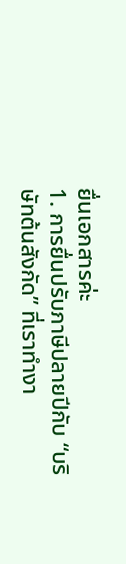ยื่นเอกสารค่ะ
1. การยื่นปรับภาษีปลายปีกับ “บริษัทต้นสังกัด” ที่เราทำงา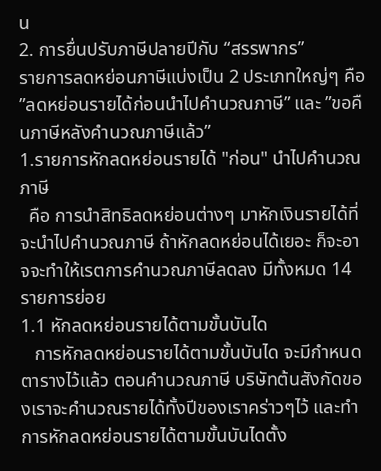น
2. การยื่นปรับภาษีปลายปีกับ “สรรพากร”
รายการลดหย่อนภาษีแบ่งเป็น 2 ประเภทใหญ่ๆ คือ ”ลดหย่อนรายได้ก่อนนำไปคำนวณภาษี” และ ”ขอคืนภาษีหลังคำนวณภาษีแล้ว”
1.รายการหักลดหย่อนรายได้ "ก่อน" นำไปคำนวณภาษี
  คือ การนำสิทธิลดหย่อนต่างๆ มาหักเงินรายได้ที่จะนำไปคำนวณภาษี ถ้าหักลดหย่อนได้เยอะ ก็จะอาจจะทำให้เรตการคำนวณภาษีลดลง มีทั้งหมด 14 รายการย่อย
1.1 หักลดหย่อนรายได้ตามขั้นบันได
   การหักลดหย่อนรายได้ตามขั้นบันได จะมีกำหนดตารางไว้แล้ว ตอนคำนวณภาษี บริษัทต้นสังกัดของเราจะคำนวณรายได้ทั้งปีของเราคร่าวๆไว้ และทำการหักลดหย่อนรายได้ตามขั้นบันไดตั้ง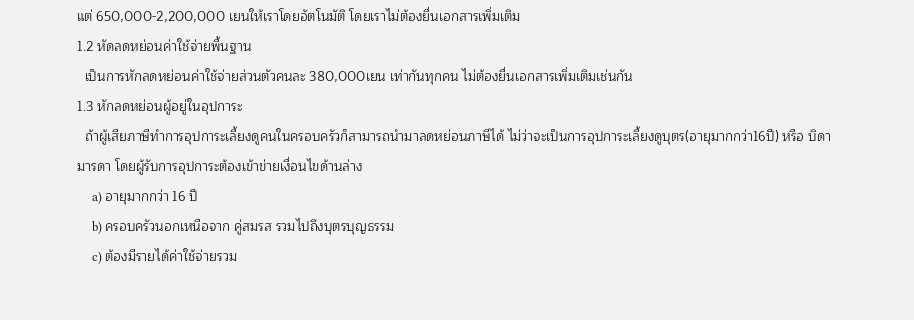แต่ 650,000-2,200,000 เยนให้เราโดยอัตโนมัติ โดยเราไม่ต้องยื่นเอกสารเพิ่มเติม
1.2 หัดลดหย่อนค่าใช้จ่ายพื้นฐาน
  เป็นการหักลดหย่อนค่าใช้จ่ายส่วนตัวคนละ 380,000เยน เท่ากันทุกคน ไม่ต้องยื่นเอกสารเพิ่มเติมเช่นกัน
1.3 หักลดหย่อนผู้อยู่ในอุปการะ
  ถ้าผู้เสียภาษีทำการอุปการะเลี้ยงดูคนในครอบครัวก็สามารถนำมาลดหย่อนภาษีได้ ไม่ว่าจะเป็นการอุปการะเลี้ยงดูบุตร(อายุมากกว่า16ปี) หรือ บิดามารดา โดยผู้รับการอุปการะต้องเข้าข่ายเงื่อนไขด้านล่าง
     a) อายุมากกว่า 16 ปี
     b) ครอบครัวนอกเหนือจาก คู่สมรส รวมไปถึงบุตรบุญธรรม
     c) ต้องมีรายได้ค่าใช้จ่ายรวม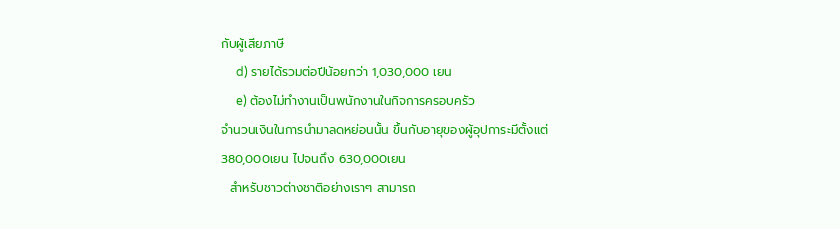กับผู้เสียภาษี
     d) รายได้รวมต่อปีน้อยกว่า 1,030,000 เยน
     e) ต้องไม่ทำงานเป็นพนักงานในกิจการครอบครัว
จำนวนเงินในการนำมาลดหย่อนนั้น ขึ้นกับอายุของผู้อุปการะมีตั้งแต่ 380,000เยน ไปจนถึง 630,000เยน
  สำหรับชาวต่างชาติอย่างเราๆ สามารถ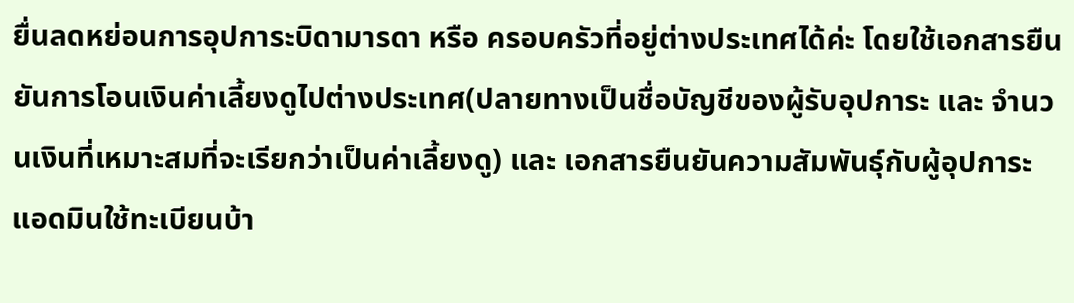ยื่นลดหย่อนการอุปการะบิดามารดา หรือ ครอบครัวที่อยู่ต่างประเทศได้ค่ะ โดยใช้เอกสารยืนยันการโอนเงินค่าเลี้ยงดูไปต่างประเทศ(ปลายทางเป็นชื่อบัญชีของผู้รับอุปการะ และ จำนวนเงินที่เหมาะสมที่จะเรียกว่าเป็นค่าเลี้ยงดู) และ เอกสารยืนยันความสัมพันธุ์กับผู้อุปการะ แอดมินใช้ทะเบียนบ้า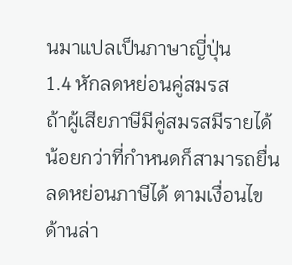นมาแปลเป็นภาษาญี่ปุ่น
1.4 หักลดหย่อนคู่สมรส
ถ้าผู้เสียภาษีมีคู่สมรสมีรายได้น้อยกว่าที่กำหนดก็สามารถยื่นลดหย่อนภาษีได้ ตามเงื่อนไขด้านล่า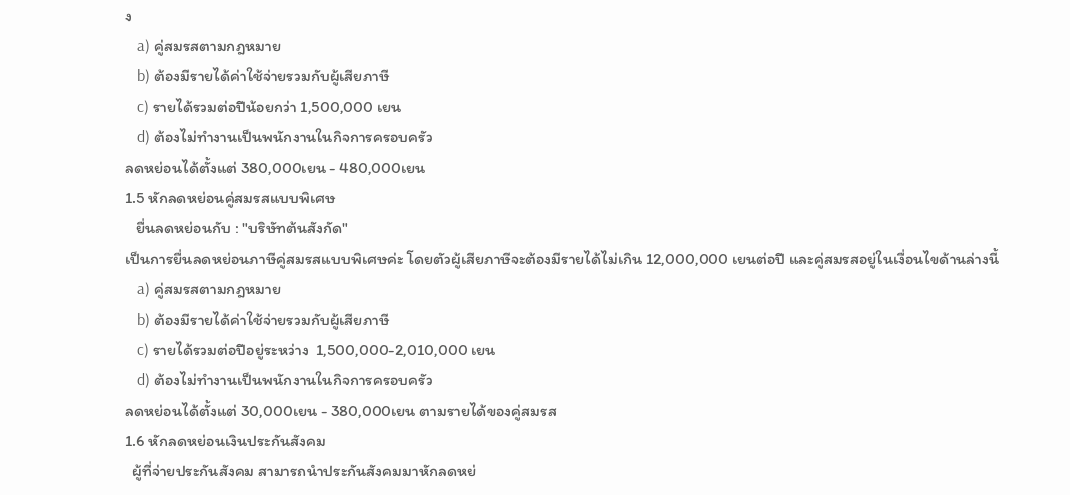ง
   a) คู่สมรสตามกฎหมาย
   b) ต้องมีรายได้ค่าใช้จ่ายรวมกับผู้เสียภาษี
   c) รายได้รวมต่อปีน้อยกว่า 1,500,000 เยน
   d) ต้องไม่ทำงานเป็นพนักงานในกิจการครอบครัว
ลดหย่อนได้ตั้งแต่ 380,000เยน - 480,000เยน
1.5 หักลดหย่อนคู่สมรสแบบพิเศษ
   ยื่นลดหย่อนกับ : "บริษัทต้นสังกัด"
เป็นการยื่นลดหย่อนภาษีคู่สมรสแบบพิเศษค่ะ โดยตัวผู้เสียภาษีจะต้องมีรายได้ไม่เกิน 12,000,000 เยนต่อปี และคู่สมรสอยู่ในเงื่อนไขด้านล่างนี้
   a) คู่สมรสตามกฎหมาย
   b) ต้องมีรายได้ค่าใช้จ่ายรวมกับผู้เสียภาษี
   c) รายได้รวมต่อปีอยู่ระหว่าง  1,500,000-2,010,000 เยน
   d) ต้องไม่ทำงานเป็นพนักงานในกิจการครอบครัว
ลดหย่อนได้ตั้งแต่ 30,000เยน - 380,000เยน ตามรายได้ของคู่สมรส
1.6 หักลดหย่อนเงินประกันสังคม
  ผู้ที่จ่ายประกันสังคม สามารถนำประกันสังคมมาหักลดหย่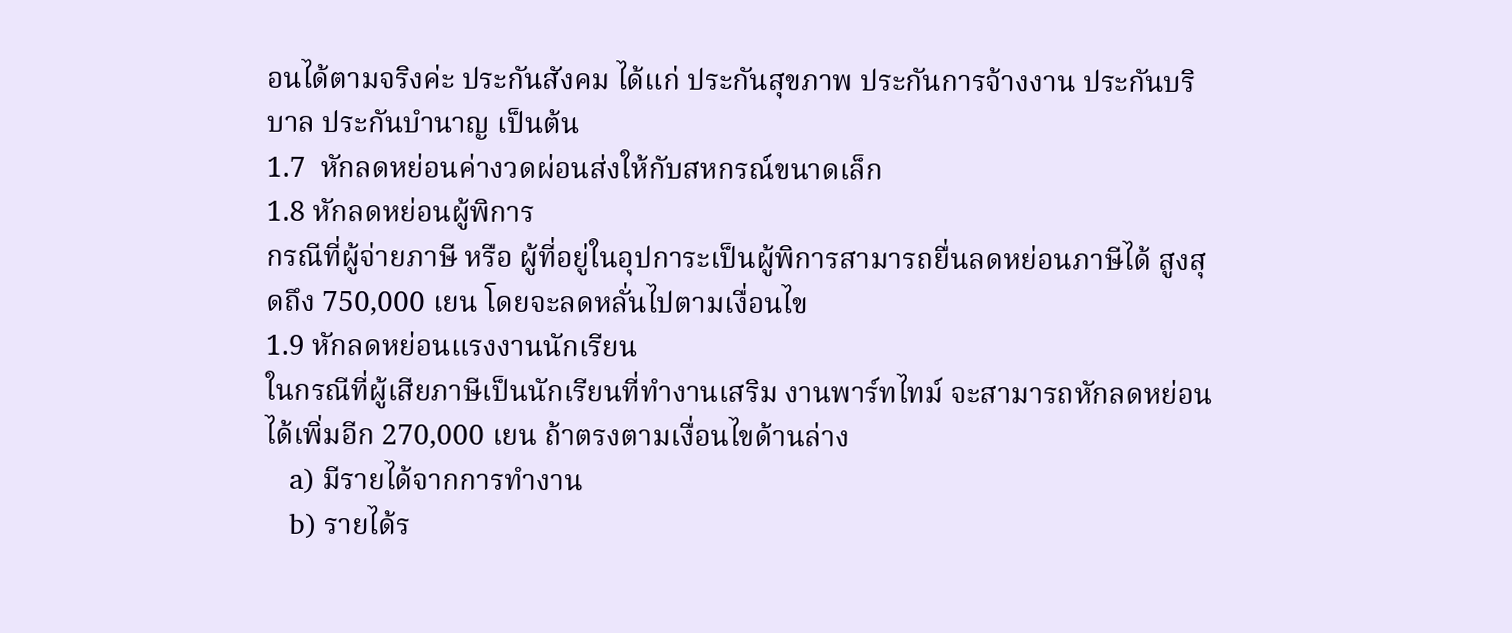อนได้ตามจริงค่ะ ประกันสังคม ได้แก่ ประกันสุขภาพ ประกันการจ้างงาน ประกันบริบาล ประกันบำนาญ เป็นต้น
1.7  หักลดหย่อนค่างวดผ่อนส่งให้กับสหกรณ์ขนาดเล็ก
1.8 หักลดหย่อนผู้พิการ
กรณีที่ผู้จ่ายภาษี หรือ ผู้ที่อยู่ในอุปการะเป็นผู้พิการสามารถยื่นลดหย่อนภาษีได้ สูงสุดถึง 750,000 เยน โดยจะลดหลั่นไปตามเงื่อนไข
1.9 หักลดหย่อนแรงงานนักเรียน
ในกรณีที่ผู้เสียภาษีเป็นนักเรียนที่ทำงานเสริม งานพาร์ทไทม์ จะสามารถหักลดหย่อนได้เพิ่มอีก 270,000 เยน ถ้าตรงตามเงื่อนไขด้านล่าง
   a) มีรายได้จากการทำงาน
   b) รายได้ร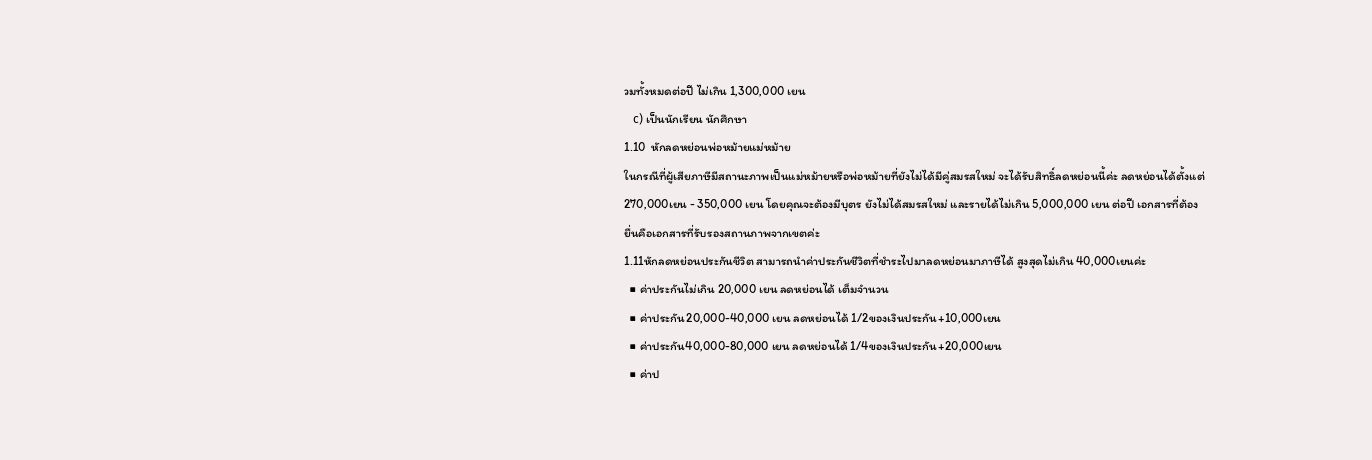วมทั้งหมดต่อปี ไม่เกิน 1,300,000 เยน
   c) เป็นนักเรียน นักศึกษา
1.10  หักลดหย่อนพ่อหม้ายแม่หม้าย
ในกรณีที่ผู้เสียภาษีมีสถานะภาพเป็นแม่หม้ายหรือพ่อหม้ายที่ยังไม่ได้มีคู่สมรสใหม่ จะได้รับสิทธิ์ลดหย่อนนี้ค่ะ ลดหย่อนได้ตั้งแต่ 270,000เยน - 350,000 เยน โดยคุณจะต้องมีบุตร ยังไม่ได้สมรสใหม่ และรายได้ไม่เกิน 5,000,000 เยน ต่อปี เอกสารที่ต้องยื่นคือเอกสารที่รับรองสถานภาพจากเขตค่ะ
1.11หักลดหย่อนประกันชีวิต สามารถนำค่าประกันชีวิตที่ชำระไปมาลดหย่อนมาภาษีได้ สูงสุดไม่เกิน 40,000เยนค่ะ
  ■ ค่าประกันไม่เกิน 20,000 เยน ลดหย่อนได้ เต็มจำนวน
  ■ ค่าประกัน20,000-40,000 เยน ลดหย่อนได้ 1/2ของเงินประกัน+10,000เยน
  ■ ค่าประกัน40,000-80,000 เยน ลดหย่อนได้ 1/4ของเงินประกัน+20,000เยน
  ■ ค่าป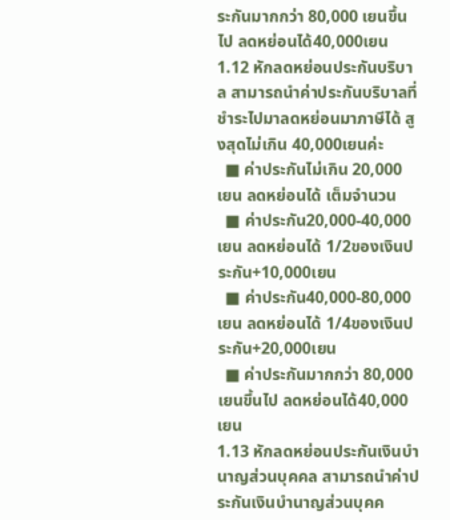ระกันมากกว่า 80,000 เยนขึ้นไป ลดหย่อนได้40,000เยน
1.12 หักลดหย่อนประกันบริบาล สามารถนำค่าประกันบริบาลที่ชำระไปมาลดหย่อนมาภาษีได้ สูงสุดไม่เกิน 40,000เยนค่ะ
  ■ ค่าประกันไม่เกิน 20,000 เยน ลดหย่อนได้ เต็มจำนวน
  ■ ค่าประกัน20,000-40,000 เยน ลดหย่อนได้ 1/2ของเงินประกัน+10,000เยน
  ■ ค่าประกัน40,000-80,000 เยน ลดหย่อนได้ 1/4ของเงินประกัน+20,000เยน
  ■ ค่าประกันมากกว่า 80,000 เยนขึ้นไป ลดหย่อนได้40,000เยน
1.13 หักลดหย่อนประกันเงินบำนาญส่วนบุคคล สามารถนำค่าประกันเงินบำนาญส่วนบุคค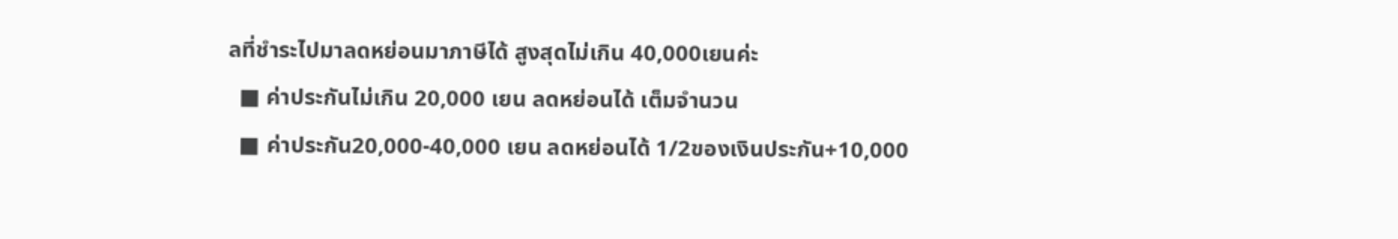ลที่ชำระไปมาลดหย่อนมาภาษีได้ สูงสุดไม่เกิน 40,000เยนค่ะ
  ■ ค่าประกันไม่เกิน 20,000 เยน ลดหย่อนได้ เต็มจำนวน
  ■ ค่าประกัน20,000-40,000 เยน ลดหย่อนได้ 1/2ของเงินประกัน+10,000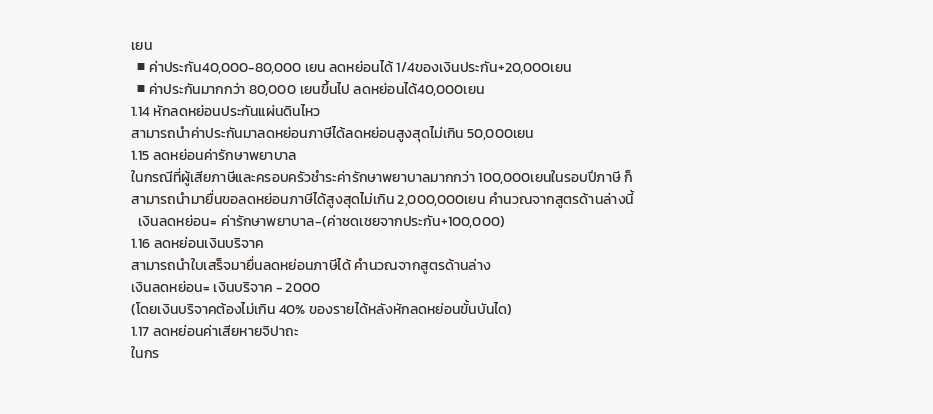เยน
  ■ ค่าประกัน40,000-80,000 เยน ลดหย่อนได้ 1/4ของเงินประกัน+20,000เยน
  ■ ค่าประกันมากกว่า 80,000 เยนขึ้นไป ลดหย่อนได้40,000เยน
1.14 หักลดหย่อนประกันแผ่นดินไหว
สามารถนำค่าประกันมาลดหย่อนภาษีได้ลดหย่อนสูงสุดไม่เกิน 50,000เยน
1.15 ลดหย่อนค่ารักษาพยาบาล
ในกรณีที่ผู้เสียภาษีและครอบครัวชำระค่ารักษาพยาบาลมากกว่า 100,000เยนในรอบปีภาษี ก็สามารถนำมายื่นขอลดหย่อนภาษีได้สูงสุดไม่เกิน 2,000,000เยน คำนวณจากสูตรด้านล่างนี้
  เงินลดหย่อน= ค่ารักษาพยาบาล-(ค่าชดเชยจากประกัน+100,000)
1.16 ลดหย่อนเงินบริจาค
สามารถนำใบเสร็จมายื่นลดหย่อนภาษีได้ คำนวณจากสูตรด้านล่าง
เงินลดหย่อน= เงินบริจาค - 2000
(โดยเงินบริจาคต้องไม่เกิน 40% ของรายได้หลังหักลดหย่อนขั้นบันได)
1.17 ลดหย่อนค่าเสียหายจิปาถะ
ในกร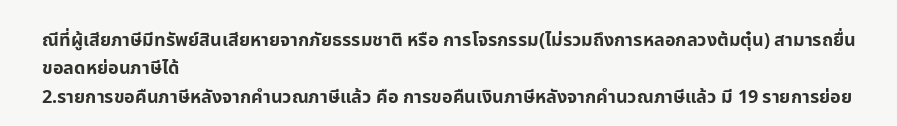ณีที่ผู้เสียภาษีมีทรัพย์สินเสียหายจากภัยธรรมชาติ หรือ การโจรกรรม(ไม่รวมถึงการหลอกลวงต้มตุ๋น) สามารถยื่นขอลดหย่อนภาษีได้
2.รายการขอคืนภาษีหลังจากคำนวณภาษีแล้ว คือ การขอคืนเงินภาษีหลังจากคำนวณภาษีแล้ว มี 19 รายการย่อย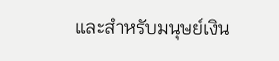และสำหรับมนุษย์เงิน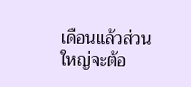เดือนแล้วส่วนใหญ่จะต้อ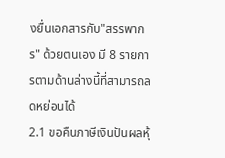งยื่นเอกสารกับ"สรรพากร" ด้วยตนเอง มี 8 รายการตามด้านล่างนี้ที่สามารถลดหย่อนได้
2.1 ขอคืนภาษีเงินปันผลหุ้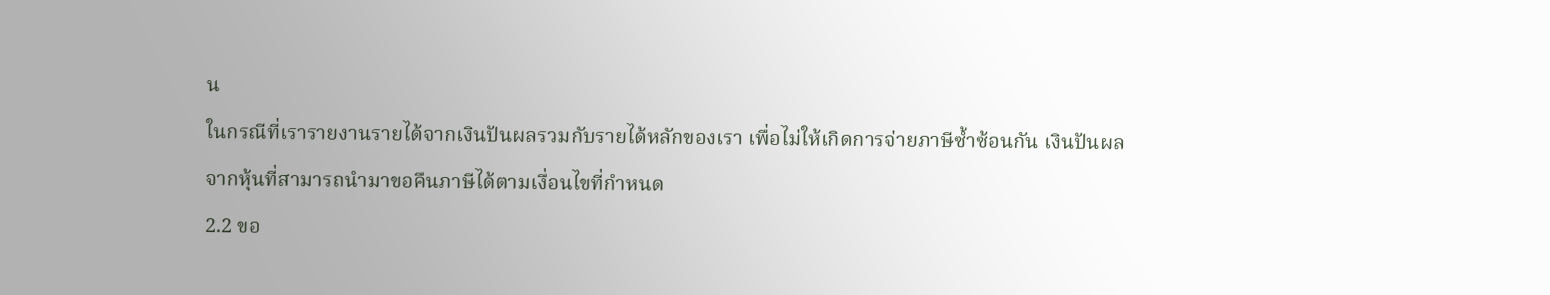น
ในกรณีที่เรารายงานรายได้จากเงินปันผลรวมกับรายได้หลักของเรา เพื่อไม่ให้เกิดการจ่ายภาษีซ้ำซ้อนกัน เงินปันผลจากหุ้นที่สามารถนำมาขอคืนภาษีได้ตามเงื่อนไขที่กำหนด
2.2 ขอ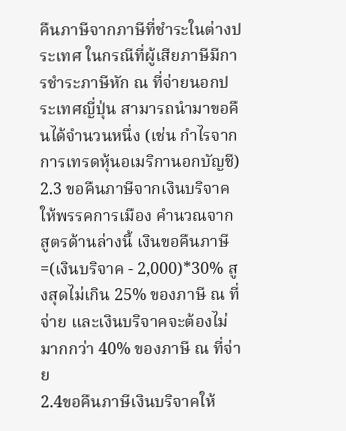คืนภาษีจากภาษีที่ชำระในต่างประเทศ ในกรณีที่ผู้เสียภาษีมีการชำระภาษีหัก ณ ที่จ่ายนอกประเทศญี่ปุ่น สามารถนำมาขอคืนได้จำนวนหนึ่ง (เช่น กำไรจากการเทรดหุ้นอเมริกานอกบัญชี)
2.3 ขอคืนภาษีจากเงินบริจาคให้พรรคการเมือง คำนวณจากสูตรด้านล่างนี้ เงินขอคืนภาษี=(เงินบริจาค - 2,000)*30% สูงสุดไม่เกิน 25% ของภาษี ณ ที่จ่าย และเงินบริจาคจะต้องไม่มากกว่า 40% ของภาษี ณ ที่จ่าย
2.4ขอคืนภาษีเงินบริจาคให้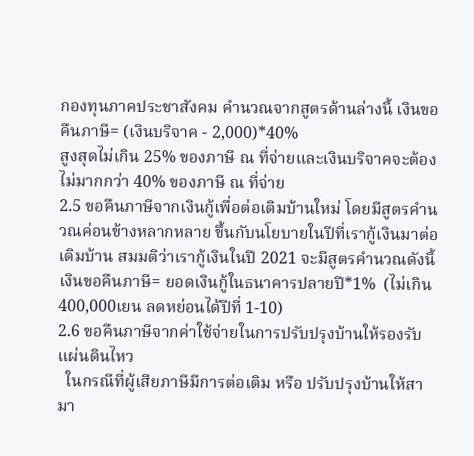กองทุนภาคประชาสังคม คำนวณจากสูตรด้านล่างนี้ เงินขอคืนภาษี= (เงินบริจาค - 2,000)*40%
สูงสุดไม่เกิน 25% ของภาษี ณ ที่จ่ายและเงินบริจาคจะต้องไม่มากกว่า 40% ของภาษี ณ ที่จ่าย
2.5 ขอคืนภาษีจากเงินกู้เพื่อต่อเติมบ้านใหม่ โดยมีสูตรคำนวณค่อนข้างหลากหลาย ขึ้นกับนโยบายในปีที่เรากู้เงินมาต่อเติมบ้าน สมมติว่าเรากู้เงินในปี 2021 จะมีสูตรคำนวณดังนี้
เงินขอคืนภาษี= ยอดเงินกู้ในธนาคารปลายปี*1%  (ไม่เกิน 400,000เยน ลดหย่อนได้ปีที่ 1-10)
2.6 ขอคืนภาษีจากค่าใช้จ่ายในการปรับปรุงบ้านให้รองรับแผ่นดินไหว
  ในกรณีที่ผู้เสียภาษีมีการต่อเติม หรือ ปรับปรุงบ้านให้สามา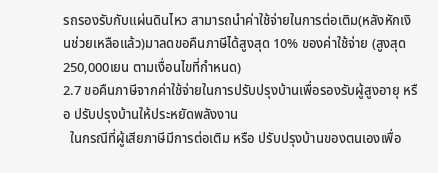รถรองรับกับแผ่นดินไหว สามารถนำค่าใช้จ่ายในการต่อเติม(หลังหักเงินช่วยเหลือแล้ว)มาลดขอคืนภาษีได้สูงสุด 10% ของค่าใช้จ่าย (สูงสุด 250,000เยน ตามเงื่อนไขที่กำหนด)
2.7 ขอคืนภาษีจากค่าใช้จ่ายในการปรับปรุงบ้านเพื่อรองรับผู้สูงอายุ หรือ ปรับปรุงบ้านให้ประหยัดพลังงาน
  ในกรณีที่ผู้เสียภาษีมีการต่อเติม หรือ ปรับปรุงบ้านของตนเองเพื่อ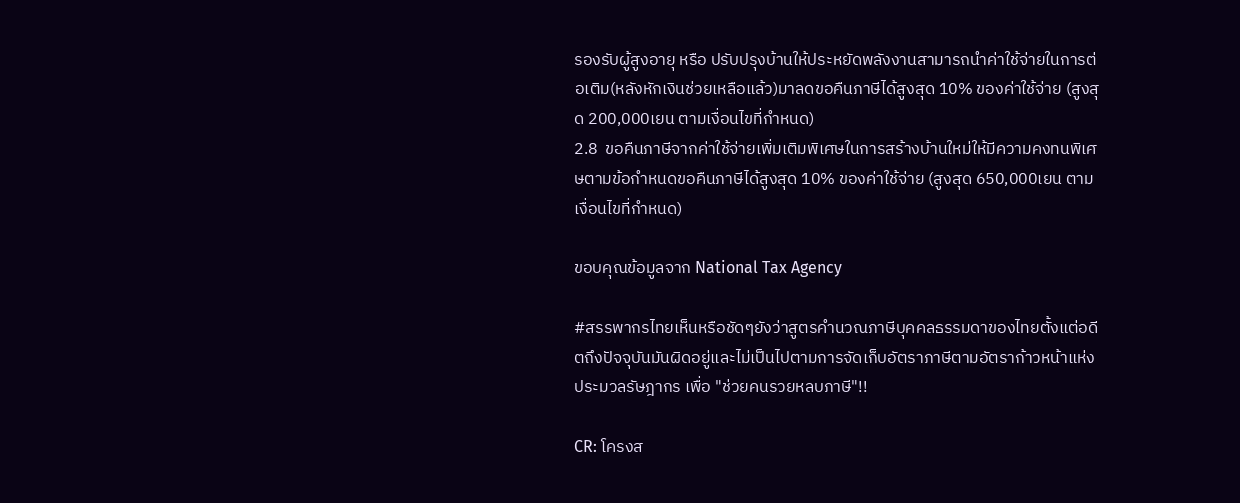รองรับผู้สูงอายุ หรือ ปรับปรุงบ้านให้ประหยัดพลังงานสามารถนำค่าใช้จ่ายในการต่อเติม(หลังหักเงินช่วยเหลือแล้ว)มาลดขอคืนภาษีได้สูงสุด 10% ของค่าใช้จ่าย (สูงสุด 200,000เยน ตามเงื่อนไขที่กำหนด)
2.8  ขอคืนภาษีจากค่าใช้จ่ายเพิ่มเติมพิเศษในการสร้างบ้านใหม่ให้มีความคงทนพิเศษตามข้อกำหนดขอคืนภาษีได้สูงสุด 10% ของค่าใช้จ่าย (สูงสุด 650,000เยน ตามเงื่อนไขที่กำหนด)

ขอบคุณข้อมูลจาก National Tax Agency

#สรรพากรไทยเห็นหรือชัดๆยังว่าสูตรคำนวณภาษีบุคคลธรรมดาของไทยตั้งแต่อดีตถึงปัจจุบันมันผิดอยู่และไม่เป็นไปตามการจัดเก็บอัตราภาษีตามอัตราก้าวหน้าแห่งประมวลรัษฎากร เพื่อ "ช่วยคนรวยหลบภาษี"!!

CR: โครงส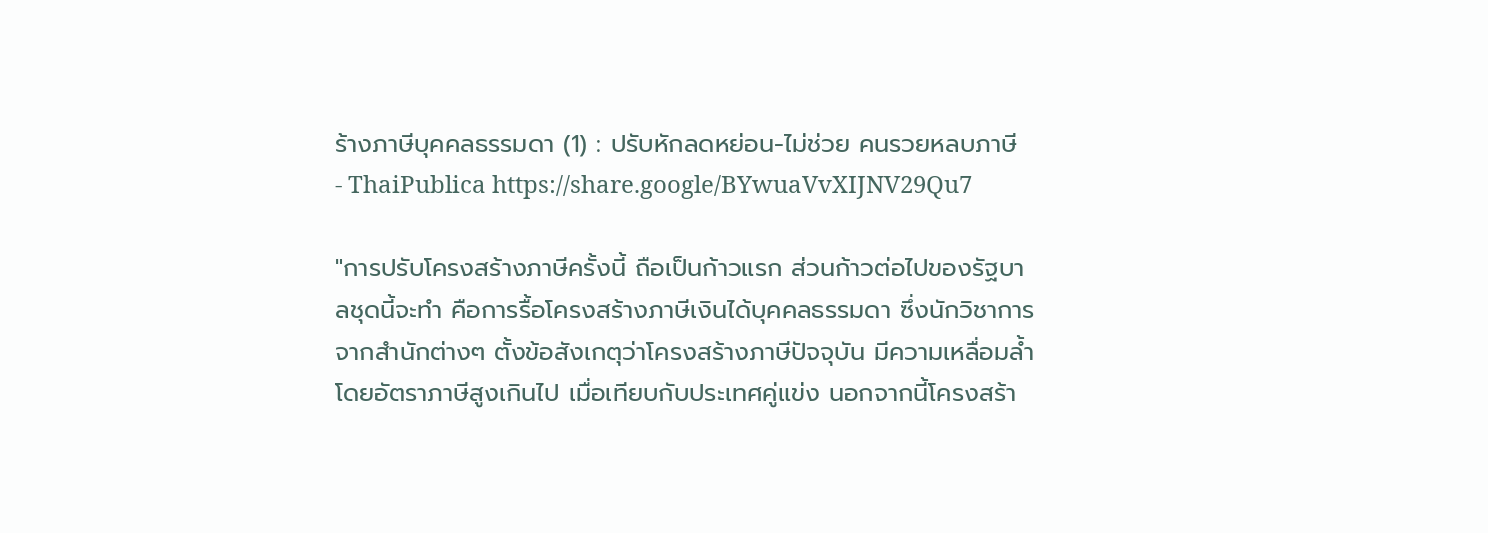ร้างภาษีบุคคลธรรมดา (1) : ปรับหักลดหย่อน-ไม่ช่วย คนรวยหลบภาษี - ThaiPublica https://share.google/BYwuaVvXIJNV29Qu7

"การปรับโครงสร้างภาษีครั้งนี้ ถือเป็นก้าวแรก ส่วนก้าวต่อไปของรัฐบาลชุดนี้จะทำ คือการรื้อโครงสร้างภาษีเงินได้บุคคลธรรมดา ซึ่งนักวิชาการจากสำนักต่างๆ ตั้งข้อสังเกตุว่าโครงสร้างภาษีปัจจุบัน มีความเหลื่อมล้ำ โดยอัตราภาษีสูงเกินไป เมื่อเทียบกับประเทศคู่แข่ง นอกจากนี้โครงสร้า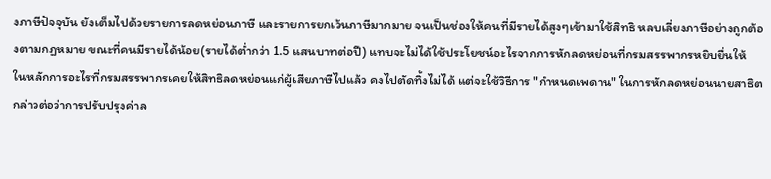งภาษีปัจจุบัน ยังเต็มไปด้วยรายการลดหย่อนภาษี และรายการยกเว้นภาษีมากมาย จนเป็นช่องให้คนที่มีรายได้สูงๆเข้ามาใช้สิทธิ หลบเลี่ยงภาษีอย่างถูกต้องตามกฏหมาย ขณะที่คนมีรายได้น้อย(รายได้ต่ำกว่า 1.5 แสนบาทต่อปี) แทบจะไม่ได้ใช้ประโยชน์อะไรจากการหักลดหย่อนที่กรมสรรพากรหยิบยื่นให้
ในหลักการอะไรที่กรมสรรพากรเคยให้สิทธิลดหย่อนแก่ผู้เสียภาษีไปแล้ว คงไปตัดทิ้งไม่ได้ แต่จะใช้วิธีการ "กำหนดเพดาน" ในการหักลดหย่อนนายสาธิตกล่าวต่อว่าการปรับปรุงค่าล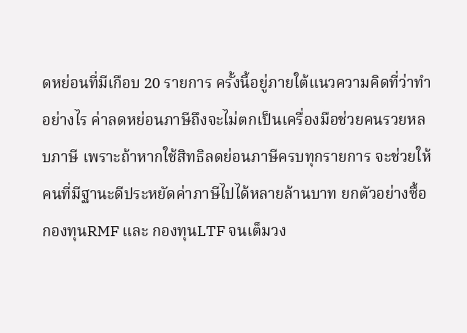ดหย่อนที่มีเกือบ 20 รายการ ครั้งนี้อยู่ภายใต้แนวความคิดที่ว่าทำอย่างไร ค่าลดหย่อนภาษีถึงจะไม่ตกเป็นเครื่องมือช่วยคนรวยหลบภาษี เพราะถ้าหากใช้สิทธิลดย่อนภาษีครบทุกรายการ จะช่วยให้คนที่มีฐานะดีประหยัดค่าภาษีไปได้หลายล้านบาท ยกตัวอย่างซื้อกองทุนRMF และ กองทุนLTF จนเต็มวง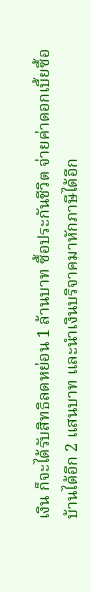เงิน ก็จะได้รับสิทธิลดหย่อน 1 ล้านบาท ซื้อประกันชีวิต จ่ายค่าดอกเบี้ยซื้อบ้านได้อีก 2 แสนบาท และนำเงินบริจาคมาหักภาษีได้อีก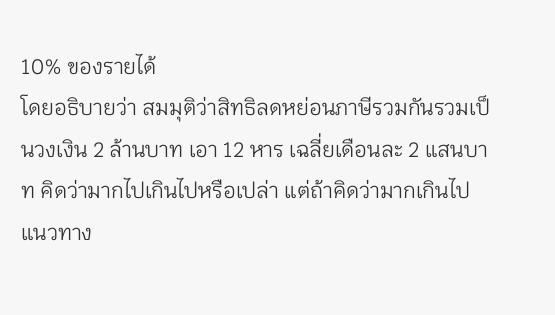10% ของรายได้
โดยอธิบายว่า สมมุติว่าสิทธิลดหย่อนภาษีรวมกันรวมเป็นวงเงิน 2 ล้านบาท เอา 12 หาร เฉลี่ยเดือนละ 2 แสนบาท คิดว่ามากไปเกินไปหรือเปล่า แต่ถ้าคิดว่ามากเกินไป แนวทาง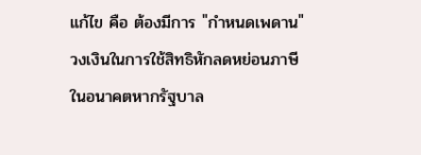แก้ไข คือ ต้องมีการ "กำหนดเพดาน" วงเงินในการใช้สิทธิหักลดหย่อนภาษี ในอนาคตหากรัฐบาล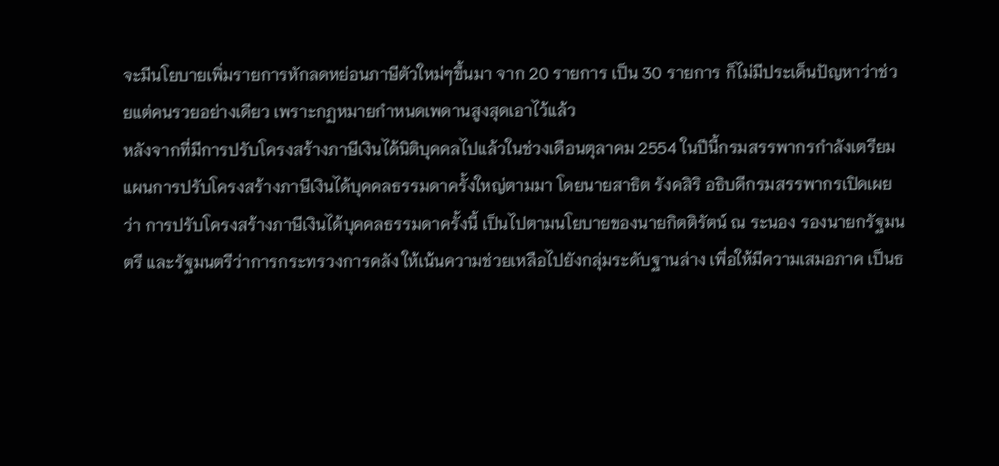จะมีนโยบายเพิ่มรายการหักลดหย่อนภาษีตัวใหม่ๆขึ้นมา จาก 20 รายการ เป็น 30 รายการ ก็ไม่มีประเด็นปัญหาว่าช่วยแต่คนรวยอย่างเดียว เพราะกฏหมายกำหนดเพดานสูงสุดเอาไว้แล้ว
หลังจากที่มีการปรับโครงสร้างภาษีเงินได้นิติบุคคลไปแล้วในช่วงเดือนตุลาคม 2554 ในปีนี้กรมสรรพากรกำลังเตรียมแผนการปรับโครงสร้างภาษีเงินได้บุคคลธรรมดาครั้งใหญ่ตามมา โดยนายสาธิต รังคสิริ อธิบดีกรมสรรพากรเปิดเผยว่า การปรับโครงสร้างภาษีเงินได้บุคคลธรรมดาครั้งนี้ เป็นไปตามนโยบายของนายกิตติรัตน์ ณ ระนอง รองนายกรัฐมนตรี และรัฐมนตรีว่าการกระทรวงการคลัง ให้เน้นความช่วยเหลือไปยังกลุ่มระดับฐานล่าง เพื่อให้มีความเสมอภาค เป็นธ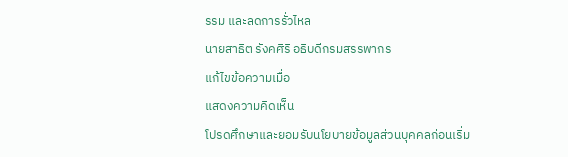รรม และลดการรั่วไหล
นายสาธิต รังคศิริ อธิบดีกรมสรรพากร
แก้ไขข้อความเมื่อ
แสดงความคิดเห็น
โปรดศึกษาและยอมรับนโยบายข้อมูลส่วนบุคคลก่อนเริ่ม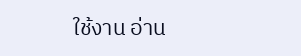ใช้งาน อ่าน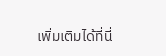เพิ่มเติมได้ที่นี่